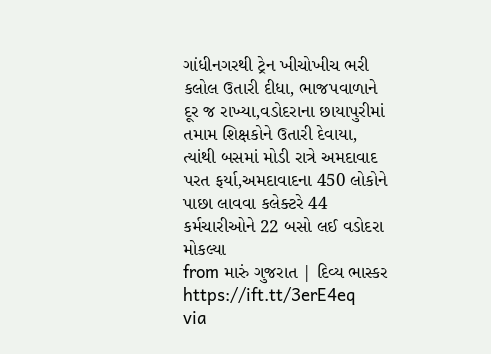ગાંધીનગરથી ટ્રેન ખીચોખીચ ભરી કલોલ ઉતારી દીધા, ભાજપવાળાને દૂર જ રાખ્યા,વડોદરાના છાયાપુરીમાં તમામ શિક્ષકોને ઉતારી દેવાયા, ત્યાંથી બસમાં મોડી રાત્રે અમદાવાદ પરત ફર્યા,અમદાવાદના 450 લોકોને પાછા લાવવા કલેક્ટરે 44 કર્મચારીઓને 22 બસો લઈ વડોદરા મોકલ્યા
from મારું ગુજરાત | દિવ્ય ભાસ્કર https://ift.tt/3erE4eq
via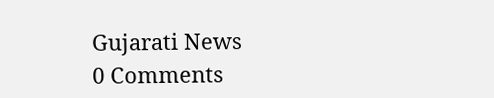Gujarati News
0 Comments